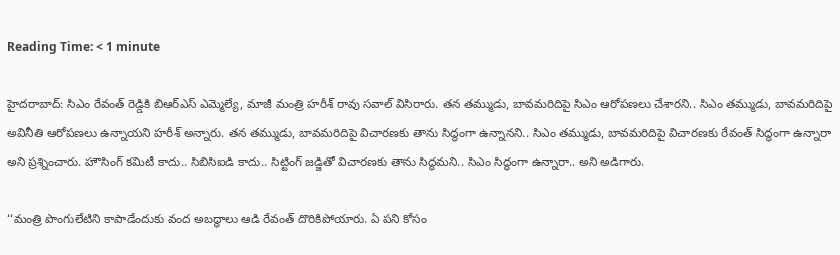Reading Time: < 1 minute

హైదరాబాద్: సిఎం రేవంత్ రెడ్డికి బిఆర్ఎస్ ఎమ్మెల్యే, మాజీ మంత్రి హరీశ్ రావు సవాల్ విసిరారు. తన తమ్ముడు, బావమరిదిపై సిఎం ఆరోపణలు చేశారని.. సిఎం తమ్ముడు, బావమరిదిపై అవినీతి ఆరోపణలు ఉన్నాయని హరీశ్ అన్నారు. తన తమ్ముడు, బావమరిదిపై విచారణకు తాను సిద్ధంగా ఉన్నానని.. సిఎం తమ్ముడు, బావమరిదిపై విచారణకు రేవంత్ సిద్ధంగా ఉన్నారా అని ప్రశ్నించారు. హౌసింగ్ కమిటీ కాదు.. సిబిసిఐడి కాదు.. సిట్టింగ్ జడ్జితో విచారణకు తాను సిద్ధమని.. సిఎం సిద్ధంగా ఉన్నారా.. అని అడిగారు.

‘‘మంత్రి పొంగులేటిని కాపాడేందుకు వంద అబద్ధాలు ఆడి రేవంత్ దొరికిపోయారు. ఏ పని కోసం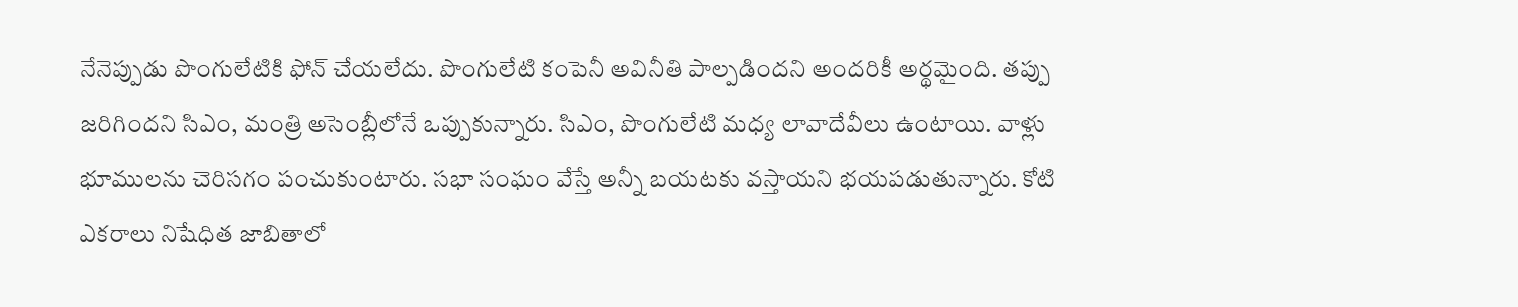నేనెప్పుడు పొంగులేటికి ఫోన్ చేయలేదు. పొంగులేటి కంపెనీ అవినీతి పాల్పడిందని అందరికీ అర్థమైంది. తప్పు జరిగిందని సిఎం, మంత్రి అసెంబ్లీలోనే ఒప్పుకున్నారు. సిఎం, పొంగులేటి మధ్య లావాదేవీలు ఉంటాయి. వాళ్లు భూములను చెరిసగం పంచుకుంటారు. సభా సంఘం వేస్తే అన్నీ బయటకు వస్తాయని భయపడుతున్నారు. కోటి ఎకరాలు నిషేధిత జాబితాలో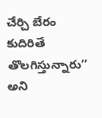చేర్చి బేరం కుదిరితే తొలగిస్తున్నారు’’ అని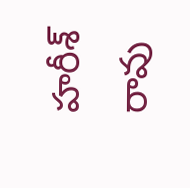హరీశ్ రావు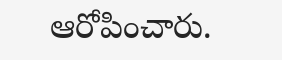ఆరోపించారు.